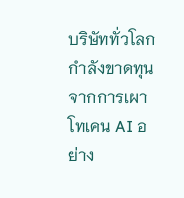บริษัททั่วโลกกำลังขาดทุนจากการเผาโทเคน AI อย่าง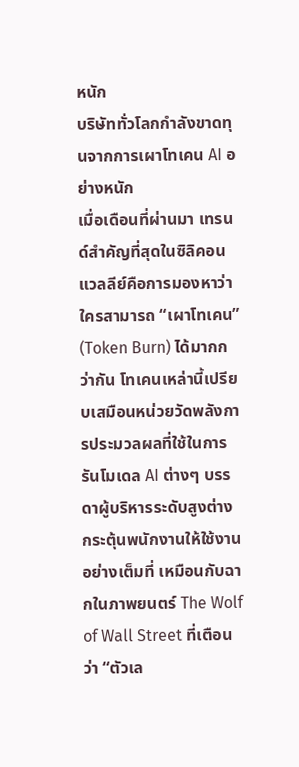หนัก
บริษัททั่วโลกกำลังขาดทุนจากการเผาโทเคน AI อย่างหนัก
เมื่อเดือนที่ผ่านมา เทรนด์สำคัญที่สุดในซิลิคอนแวลลีย์คือการมองหาว่าใครสามารถ “เผาโทเคน” (Token Burn) ได้มากกว่ากัน โทเคนเหล่านี้เปรียบเสมือนหน่วยวัดพลังการประมวลผลที่ใช้ในการรันโมเดล AI ต่างๆ บรรดาผู้บริหารระดับสูงต่างกระตุ้นพนักงานให้ใช้งานอย่างเต็มที่ เหมือนกับฉากในภาพยนตร์ The Wolf of Wall Street ที่เตือนว่า “ตัวเล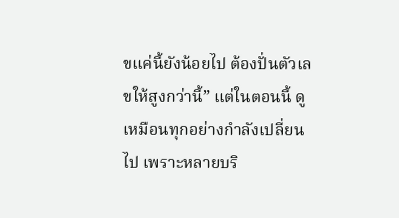ขแค่นี้ยังน้อยไป ต้องปั่นตัวเลขให้สูงกว่านี้” แต่ในตอนนี้ ดูเหมือนทุกอย่างกำลังเปลี่ยนไป เพราะหลายบริ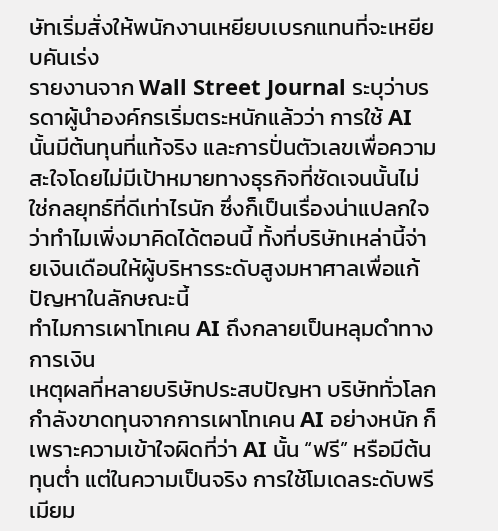ษัทเริ่มสั่งให้พนักงานเหยียบเบรกแทนที่จะเหยียบคันเร่ง
รายงานจาก Wall Street Journal ระบุว่าบรรดาผู้นำองค์กรเริ่มตระหนักแล้วว่า การใช้ AI นั้นมีต้นทุนที่แท้จริง และการปั่นตัวเลขเพื่อความสะใจโดยไม่มีเป้าหมายทางธุรกิจที่ชัดเจนนั้นไม่ใช่กลยุทธ์ที่ดีเท่าไรนัก ซึ่งก็เป็นเรื่องน่าแปลกใจว่าทำไมเพิ่งมาคิดได้ตอนนี้ ทั้งที่บริษัทเหล่านี้จ่ายเงินเดือนให้ผู้บริหารระดับสูงมหาศาลเพื่อแก้ปัญหาในลักษณะนี้
ทำไมการเผาโทเคน AI ถึงกลายเป็นหลุมดำทางการเงิน
เหตุผลที่หลายบริษัทประสบปัญหา บริษัททั่วโลกกำลังขาดทุนจากการเผาโทเคน AI อย่างหนัก ก็เพราะความเข้าใจผิดที่ว่า AI นั้น “ฟรี” หรือมีต้นทุนต่ำ แต่ในความเป็นจริง การใช้โมเดลระดับพรีเมียม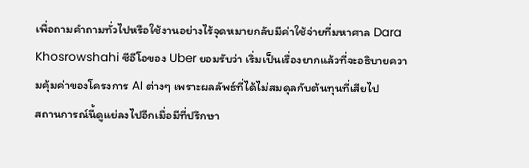เพื่อถามคำถามทั่วไปหรือใช้งานอย่างไร้จุดหมายกลับมีค่าใช้จ่ายที่มหาศาล Dara Khosrowshahi ซีอีโอของ Uber ยอมรับว่า เริ่มเป็นเรื่องยากแล้วที่จะอธิบายความคุ้มค่าของโครงการ AI ต่างๆ เพราะผลลัพธ์ที่ได้ไม่สมดุลกับต้นทุนที่เสียไป
สถานการณ์นี้ดูแย่ลงไปอีกเมื่อมีที่ปรึกษา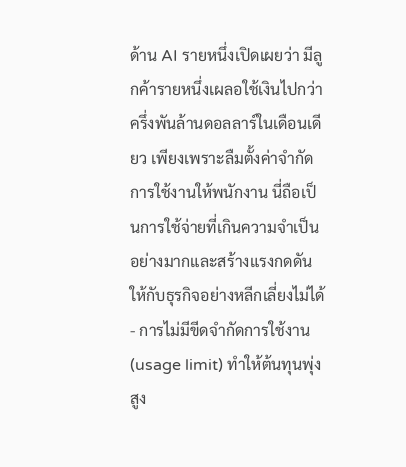ด้าน AI รายหนึ่งเปิดเผยว่า มีลูกค้ารายหนึ่งเผลอใช้เงินไปกว่าครึ่งพันล้านดอลลาร์ในเดือนเดียว เพียงเพราะลืมตั้งค่าจำกัดการใช้งานให้พนักงาน นี่ถือเป็นการใช้จ่ายที่เกินความจำเป็นอย่างมากและสร้างแรงกดดันให้กับธุรกิจอย่างหลีกเลี่ยงไม่ได้
- การไม่มีขีดจำกัดการใช้งาน (usage limit) ทำให้ต้นทุนพุ่งสูง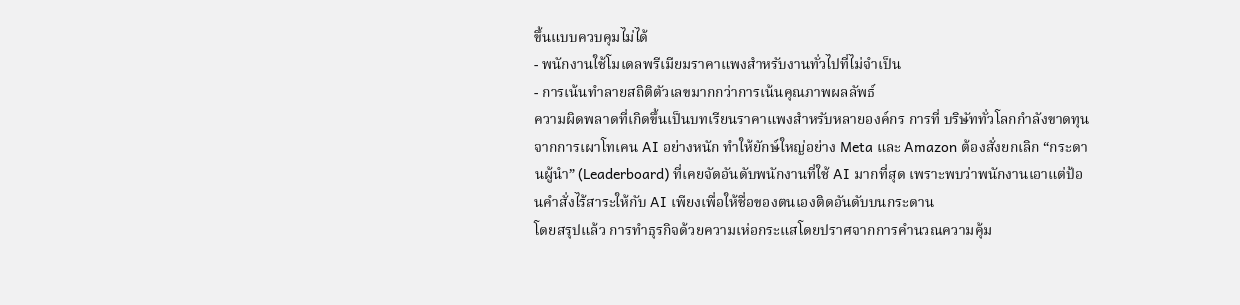ขึ้นแบบควบคุมไม่ได้
- พนักงานใช้โมเดลพรีเมียมราคาแพงสำหรับงานทั่วไปที่ไม่จำเป็น
- การเน้นทำลายสถิติตัวเลขมากกว่าการเน้นคุณภาพผลลัพธ์
ความผิดพลาดที่เกิดขึ้นเป็นบทเรียนราคาแพงสำหรับหลายองค์กร การที่ บริษัททั่วโลกกำลังขาดทุนจากการเผาโทเคน AI อย่างหนัก ทำให้ยักษ์ใหญ่อย่าง Meta และ Amazon ต้องสั่งยกเลิก “กระดานผู้นำ” (Leaderboard) ที่เคยจัดอันดับพนักงานที่ใช้ AI มากที่สุด เพราะพบว่าพนักงานเอาแต่ป้อนคำสั่งไร้สาระให้กับ AI เพียงเพื่อให้ชื่อของตนเองติดอันดับบนกระดาน
โดยสรุปแล้ว การทำธุรกิจด้วยความเห่อกระแสโดยปราศจากการคำนวณความคุ้ม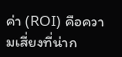ค่า (ROI) คือความเสี่ยงที่น่าก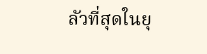ลัวที่สุดในยุ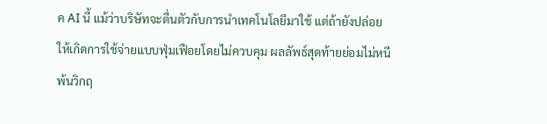ค AI นี้ แม้ว่าบริษัทจะตื่นตัวกับการนำเทคโนโลยีมาใช้ แต่ถ้ายังปล่อยให้เกิดการใช้จ่ายแบบฟุ่มเฟือยโดยไม่ควบคุม ผลลัพธ์สุดท้ายย่อมไม่หนีพ้นวิกฤ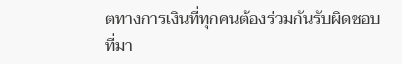ตทางการเงินที่ทุกคนต้องร่วมกันรับผิดชอบ
ที่มา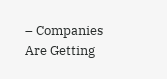– Companies Are Getting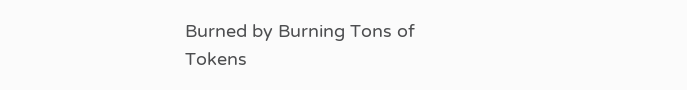Burned by Burning Tons of Tokens